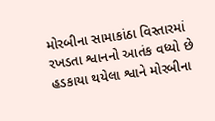મોરબીના સામાકાંઠા વિસ્તારમાં રખડતા શ્વાનનો આતંક વધ્યો છે હડકાયા થયેલા શ્વાને મોરબીના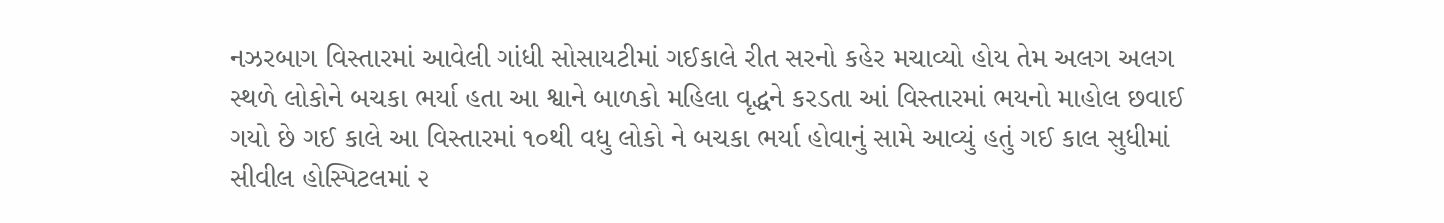નઝરબાગ વિસ્તારમાં આવેલી ગાંધી સોસાયટીમાં ગઈકાલે રીત સરનો કહેર મચાવ્યો હોય તેમ અલગ અલગ સ્થળે લોકોને બચકા ભર્યા હતા આ શ્વાને બાળકો મહિલા વૃદ્ધને કરડતા આં વિસ્તારમાં ભયનો માહોલ છવાઈ ગયો છે ગઈ કાલે આ વિસ્તારમાં ૧૦થી વધુ લોકો ને બચકા ભર્યા હોવાનું સામે આવ્યું હતું ગઈ કાલ સુધીમાં સીવીલ હોસ્પિટલમાં ૨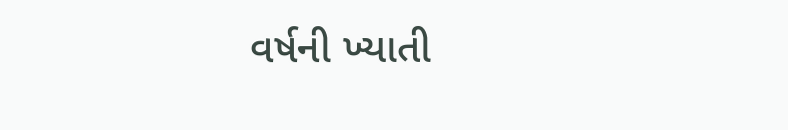વર્ષની ખ્યાતી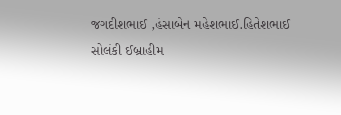જગદીશભાઈ ,હંસાબેન મહેશભાઈ.હિતેશભાઈ સોલંકી ઈબ્રાહીમ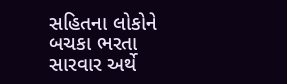સહિતના લોકોને બચકા ભરતા સારવાર અર્થે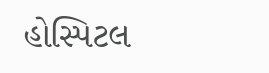હોસ્પિટલ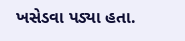ખસેડવા પડ્યા હતા.